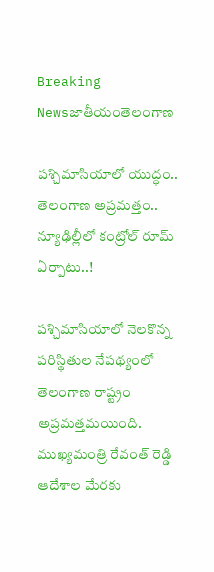Breaking Newsజాతీయంతెలంగాణ

పశ్చిమాసియాలో యుద్ధం.. తెలంగాణ అప్రమత్తం.. న్యూఢిల్లీలో కంట్రోల్ రూమ్ ఏర్పాటు..!

పశ్చిమాసియాలో నెలకొన్న పరిస్థితుల నేపథ్యంలో తెలంగాణ రాష్ట్రం అప్రమత్తమయింది. ముఖ్యమంత్రి రేవంత్ రెడ్డి ఆదేశాల మేరకు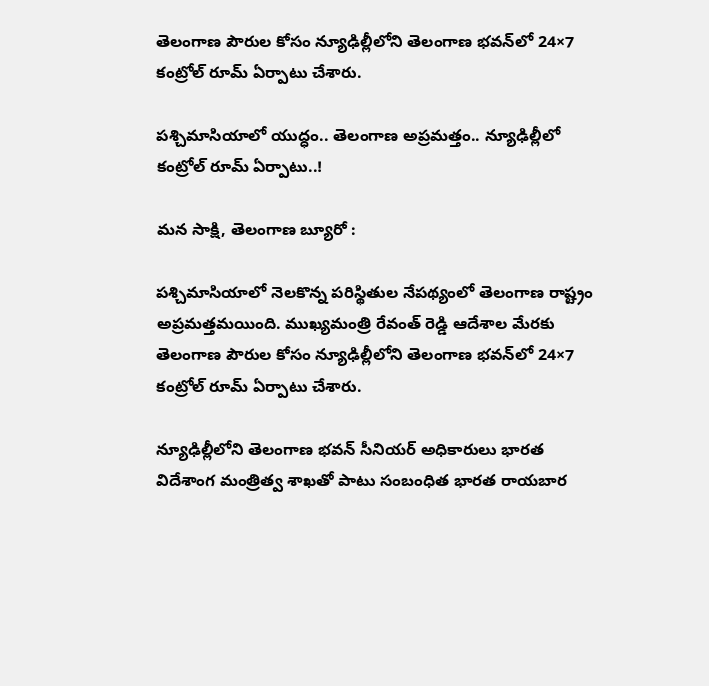తెలంగాణ పౌరుల కోసం న్యూఢిల్లీలోని తెలంగాణ భవన్‌లో 24×7 కంట్రోల్ రూమ్ ఏర్పాటు చేశారు.

పశ్చిమాసియాలో యుద్ధం.. తెలంగాణ అప్రమత్తం.. న్యూఢిల్లీలో కంట్రోల్ రూమ్ ఏర్పాటు..!

మన సాక్షి, తెలంగాణ బ్యూరో :

పశ్చిమాసియాలో నెలకొన్న పరిస్థితుల నేపథ్యంలో తెలంగాణ రాష్ట్రం అప్రమత్తమయింది. ముఖ్యమంత్రి రేవంత్ రెడ్డి ఆదేశాల మేరకు తెలంగాణ పౌరుల కోసం న్యూఢిల్లీలోని తెలంగాణ భవన్‌లో 24×7 కంట్రోల్ రూమ్ ఏర్పాటు చేశారు.

న్యూఢిల్లీలోని తెలంగాణ భవన్ సీనియర్ అధికారులు భారత విదేశాంగ మంత్రిత్వ శాఖతో పాటు సంబంధిత భారత రాయబార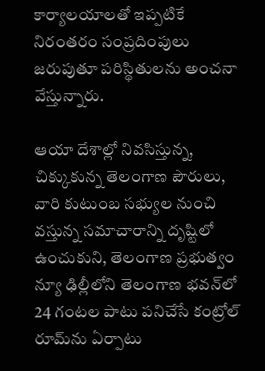కార్యాలయాలతో ఇప్పటికే నిరంతరం సంప్రదింపులు జరుపుతూ పరిస్థితులను అంచనా వేస్తున్నారు.

ఆయా దేశాల్లో నివసిస్తున్న, చిక్కుకున్న తెలంగాణ పౌరులు, వారి కుటుంబ సభ్యుల నుంచి వస్తున్న సమాచారాన్ని దృష్టిలో ఉంచుకుని, తెలంగాణ ప్రభుత్వం న్యూ ఢిల్లీలోని తెలంగాణ భవన్‌లో 24 గంటల పాటు పనిచేసే కంట్రోల్ రూమ్‌ను ఏర్పాటు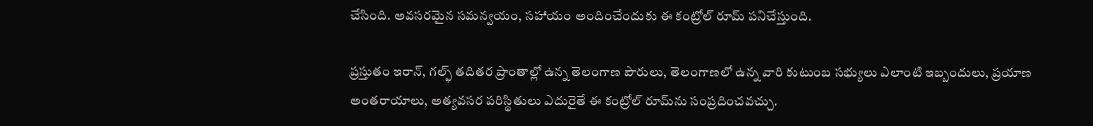చేసింది. అవసరమైన సమన్వయం, సహాయం అందించేందుకు ఈ కంట్రోల్ రూమ్ పనిచేస్తుంది.

ప్రస్తుతం ఇరాన్, గల్ఫ్ తదితర ప్రాంతాల్లో ఉన్న తెలంగాణ పౌరులు, తెలంగాణలో ఉన్న వారి కుటుంబ సభ్యులు ఎలాంటి ఇబ్బందులు, ప్రయాణ అంతరాయాలు, అత్యవసర పరిస్థితులు ఎదురైతే ఈ కంట్రోల్ రూమ్‌ను సంప్రదించవచ్చు.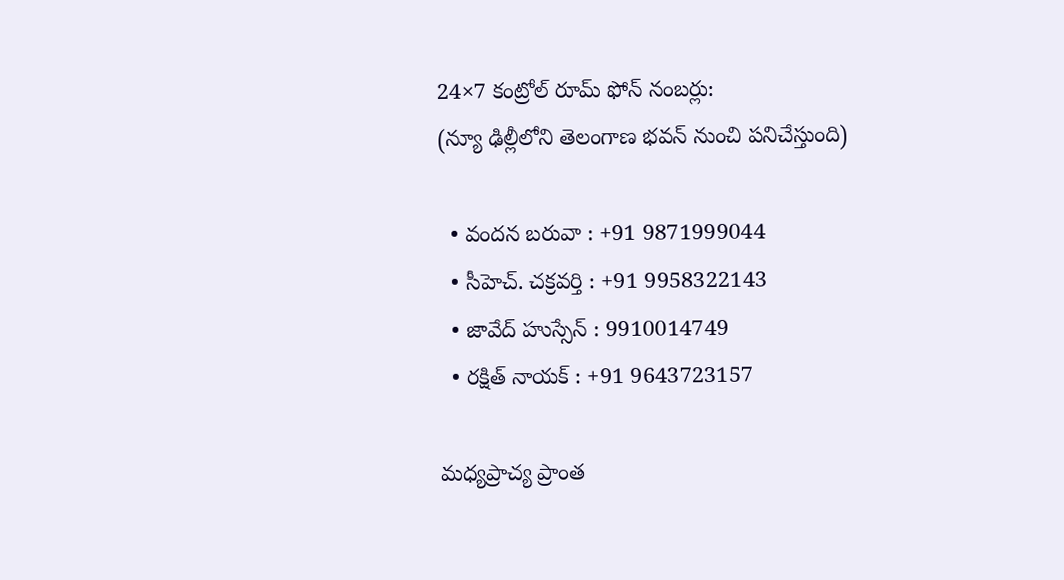24×7 కంట్రోల్ రూమ్ ఫోన్ నంబర్లు:
(న్యూ ఢిల్లీలోని తెలంగాణ భవన్ నుంచి పనిచేస్తుంది)

  • వందన బరువా : +91 9871999044
  • సీహెచ్. చక్రవర్తి : +91 9958322143
  • జావేద్ హుస్సేన్ : 9910014749
  • రక్షిత్ నాయక్ : +91 9643723157

మధ్యప్రాచ్య ప్రాంత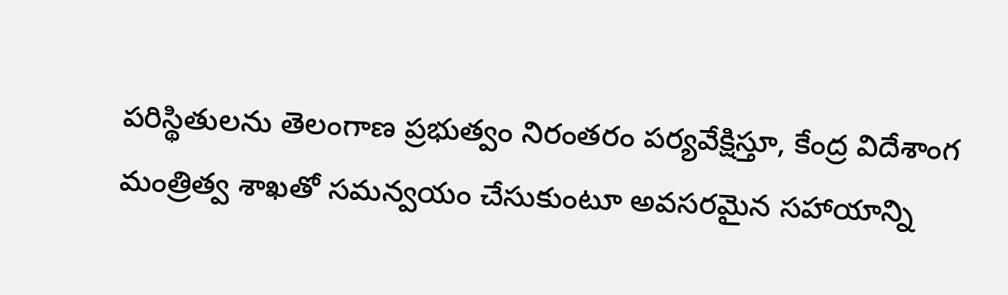పరిస్థితులను తెలంగాణ ప్రభుత్వం నిరంతరం పర్యవేక్షిస్తూ, కేంద్ర విదేశాంగ మంత్రిత్వ శాఖతో సమన్వయం చేసుకుంటూ అవసరమైన సహాయాన్ని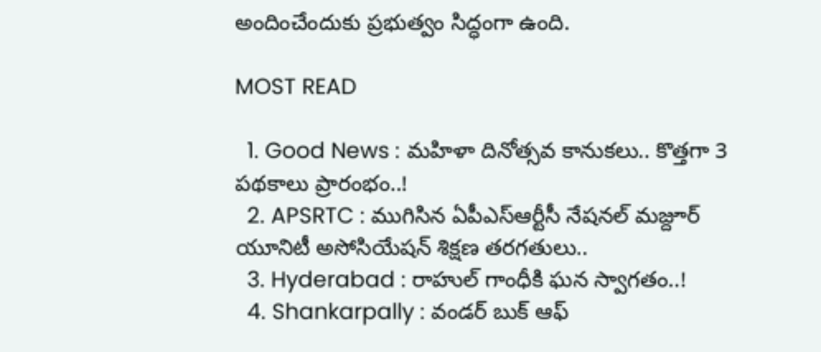అందించేందుకు ప్రభుత్వం సిద్ధంగా ఉంది.

MOST READ

  1. Good News : మహిళా దినోత్సవ కానుకలు.. కొత్తగా 3 పథకాలు ప్రారంభం..!
  2. APSRTC : ముగిసిన ఏపీఎస్‌ఆర్టీసీ నేషనల్ మజ్దూర్ యూనిటీ అసోసియేషన్ శిక్షణ తరగతులు..
  3. Hyderabad : రాహుల్ గాంధీకి ఘన స్వాగతం..!
  4. Shankarpally : వండర్ బుక్ ఆఫ్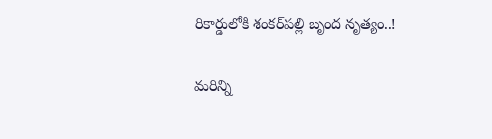రికార్డులోకి శంకర్‌పల్లి బృంద నృత్యం..!

మరిన్ని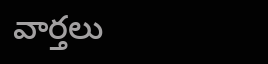వార్తలు